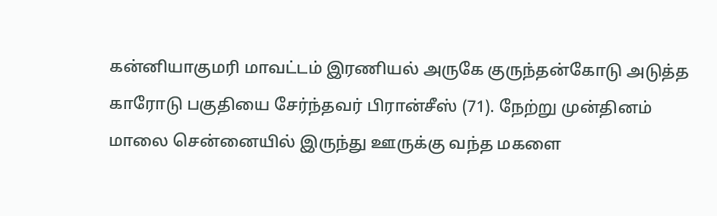கன்னியாகுமரி மாவட்டம் இரணியல் அருகே குருந்தன்கோடு அடுத்த காரோடு பகுதியை சேர்ந்தவர் பிரான்சீஸ் (71). நேற்று முன்தினம் மாலை சென்னையில் இருந்து ஊருக்கு வந்த மகளை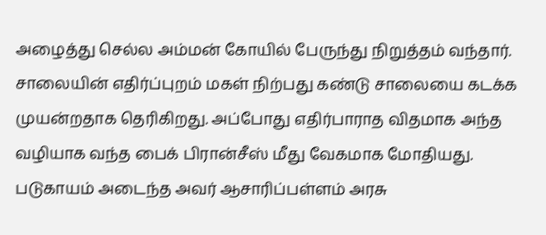அழைத்து செல்ல அம்மன் கோயில் பேருந்து நிறுத்தம் வந்தார்.
சாலையின் எதிர்ப்புறம் மகள் நிற்பது கண்டு சாலையை கடக்க முயன்றதாக தெரிகிறது. அப்போது எதிர்பாராத விதமாக அந்த வழியாக வந்த பைக் பிரான்சீஸ் மீது வேகமாக மோதியது.
படுகாயம் அடைந்த அவர் ஆசாரிப்பள்ளம் அரசு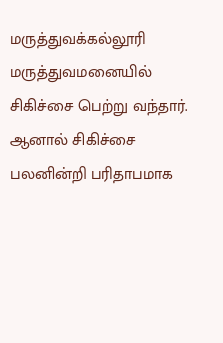மருத்துவக்கல்லூரி மருத்துவமனையில் சிகிச்சை பெற்று வந்தார். ஆனால் சிகிச்சை பலனின்றி பரிதாபமாக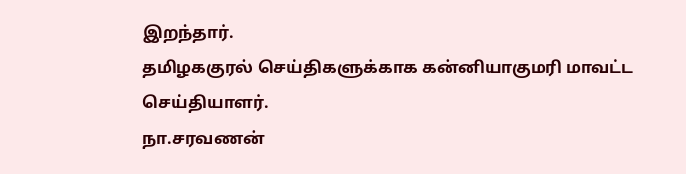இறந்தார்.
தமிழககுரல் செய்திகளுக்காக கன்னியாகுமரி மாவட்ட செய்தியாளர்.
நா.சரவணன்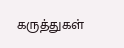கருத்துகள்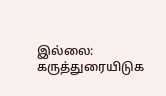இல்லை:
கருத்துரையிடுக